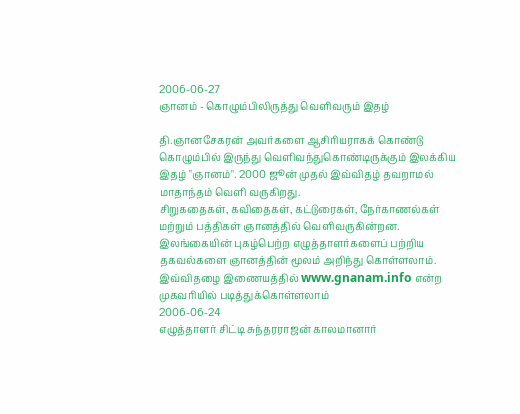2006-06-27
ஞானம் - கொழும்பிலிருத்து வெளிவரும் இதழ்

தி.ஞானசேகரன் அவர்களை ஆசிரியராகக் கொண்டு கொழும்பில் இருந்து வெளிவந்துகொண்டிருக்கும் இலக்கிய இதழ் "ஞானம்". 2000 ஜூன் முதல் இவ்விதழ் தவறாமல் மாதாந்தம் வெளி வருகிறது.
சிறுகதைகள், கவிதைகள், கட்டுரைகள், நேர்காணல்கள் மற்றும் பத்திகள் ஞானத்தில் வெளிவருகின்றன. இலங்கையின் புகழ்பெற்ற எழுத்தாளர்களைப் பற்றிய தகவல்களை ஞானத்தின் மூலம் அறிந்து கொள்ளலாம்.
இவ்விதழை இணையத்தில் www.gnanam.info என்ற முகவரியில் படித்துக்கொள்ளலாம்
2006-06-24
எழுத்தாளர் சிட்டி சுந்தரராஜன் காலமானார்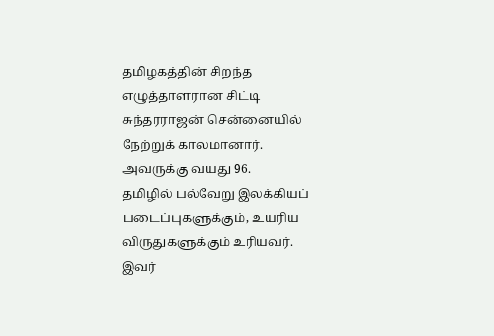தமிழகத்தின் சிறந்த எழுத்தாளரான சிட்டி சுந்தரராஜன் சென்னையில் நேற்றுக் காலமானார்.
அவருக்கு வயது 96.
தமிழில் பல்வேறு இலக்கியப் படைப்புகளுக்கும், உயரிய விருதுகளுக்கும் உரியவர்.
இவர்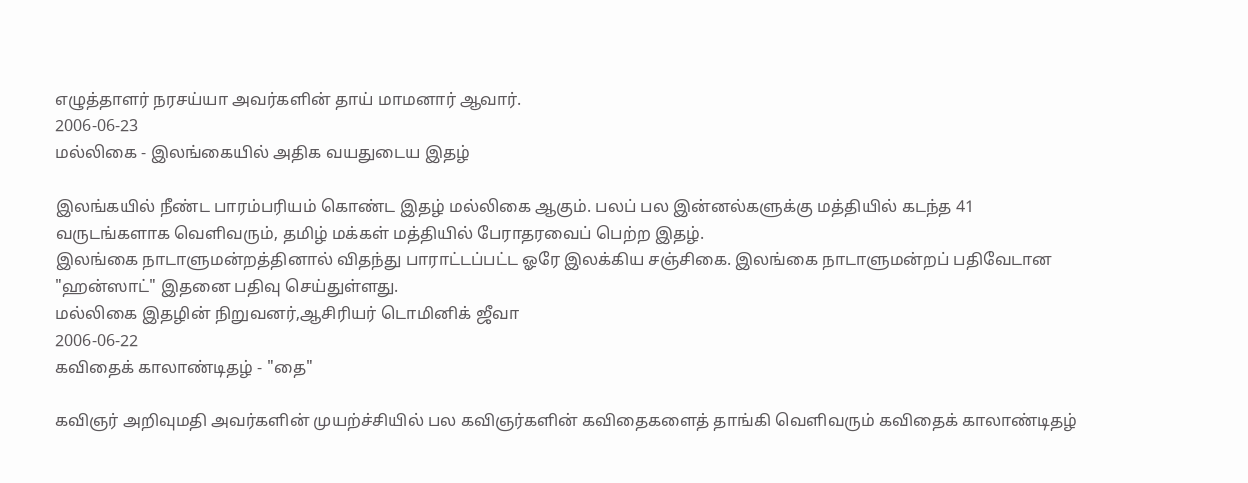எழுத்தாளர் நரசய்யா அவர்களின் தாய் மாமனார் ஆவார்.
2006-06-23
மல்லிகை - இலங்கையில் அதிக வயதுடைய இதழ்

இலங்கயில் நீண்ட பாரம்பரியம் கொண்ட இதழ் மல்லிகை ஆகும். பலப் பல இன்னல்களுக்கு மத்தியில் கடந்த 41 வருடங்களாக வெளிவரும், தமிழ் மக்கள் மத்தியில் பேராதரவைப் பெற்ற இதழ்.
இலங்கை நாடாளுமன்றத்தினால் விதந்து பாராட்டப்பட்ட ஓரே இலக்கிய சஞ்சிகை. இலங்கை நாடாளுமன்றப் பதிவேடான "ஹன்ஸாட்" இதனை பதிவு செய்துள்ளது.
மல்லிகை இதழின் நிறுவனர்,ஆசிரியர் டொமினிக் ஜீவா
2006-06-22
கவிதைக் காலாண்டிதழ் - "தை"

கவிஞர் அறிவுமதி அவர்களின் முயற்ச்சியில் பல கவிஞர்களின் கவிதைகளைத் தாங்கி வெளிவரும் கவிதைக் காலாண்டிதழ்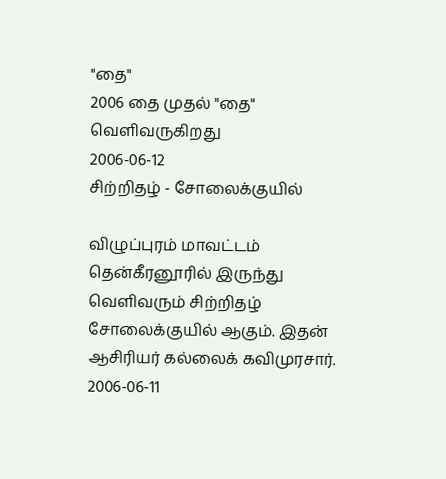"தை"
2006 தை முதல் "தை" வெளிவருகிறது
2006-06-12
சிற்றிதழ் - சோலைக்குயில்

விழுப்புரம் மாவட்டம் தென்கீரனூரில் இருந்து வெளிவரும் சிற்றிதழ் சோலைக்குயில் ஆகும். இதன் ஆசிரியர் கல்லைக் கவிமுரசார்.
2006-06-11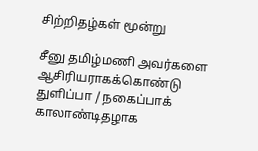சிற்றிதழ்கள் மூன்று

சீனு தமிழ்மணி அவர்களை ஆசிரியராகக்கொண்டு துளிப்பா / நகைப்பாக் காலாண்டிதழாக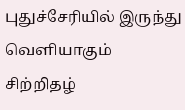புதுச்சேரியில் இருந்து வெளியாகும் சிற்றிதழ்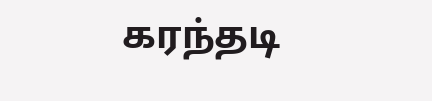கரந்தடி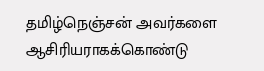தமிழ்நெஞ்சன் அவர்களை ஆசிரியராகக்கொண்டு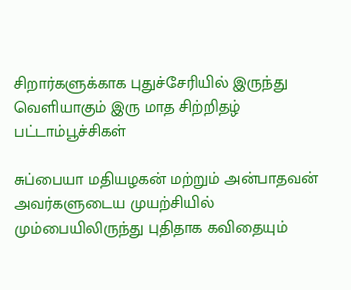சிறார்களுக்காக புதுச்சேரியில் இருந்து வெளியாகும் இரு மாத சிற்றிதழ் பட்டாம்பூச்சிகள்

சுப்பையா மதியழகன் மற்றும் அன்பாதவன் அவர்களுடைய முயற்சியில் மும்பையிலிருந்து புதிதாக கவிதையும்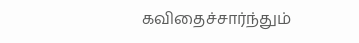கவிதைச்சார்ந்தும்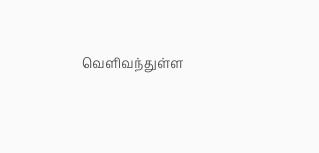வெளிவந்துள்ள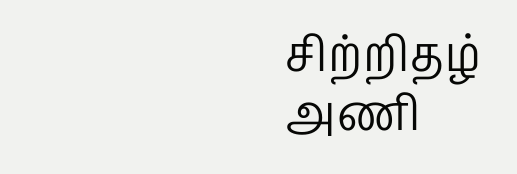சிற்றிதழ் அணி